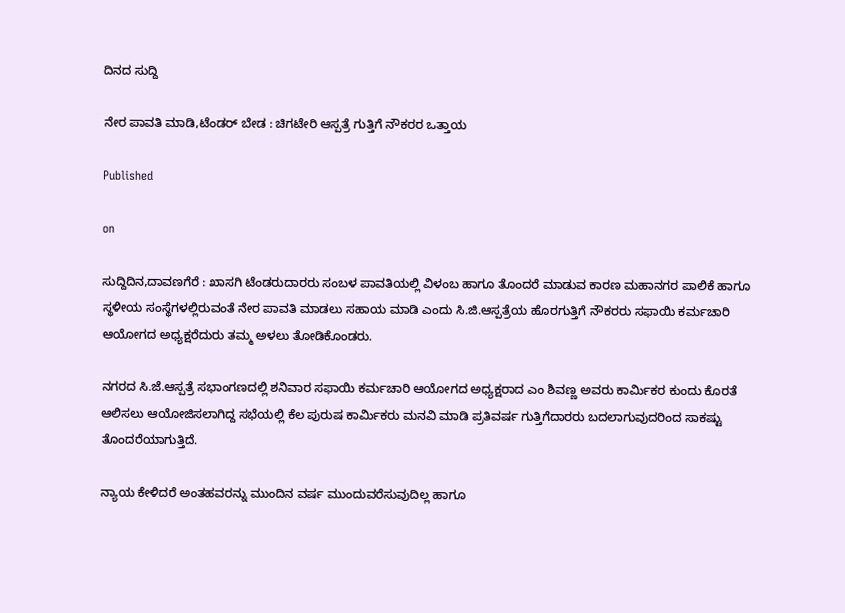ದಿನದ ಸುದ್ದಿ

ನೇರ ಪಾವತಿ ಮಾಡಿ,ಟೆಂಡರ್ ಬೇಡ‌ : ಚಿಗಟೇರಿ ಆಸ್ಪತ್ರೆ ಗುತ್ತಿಗೆ ನೌಕರರ ಒತ್ತಾಯ

Published

on

ಸುದ್ದಿದಿನ,ದಾವಣಗೆರೆ : ಖಾಸಗಿ ಟೆಂಡರುದಾರರು ಸಂಬಳ ಪಾವತಿಯಲ್ಲಿ ವಿಳಂಬ ಹಾಗೂ ತೊಂದರೆ ಮಾಡುವ ಕಾರಣ ಮಹಾನಗರ ಪಾಲಿಕೆ ಹಾಗೂ ಸ್ಥಳೀಯ ಸಂಸ್ಥೆಗಳಲ್ಲಿರುವಂತೆ ನೇರ ಪಾವತಿ ಮಾಡಲು ಸಹಾಯ ಮಾಡಿ ಎಂದು ಸಿ.ಜಿ.ಆಸ್ಪತ್ರೆಯ ಹೊರಗುತ್ತಿಗೆ ನೌಕರರು ಸಫಾಯಿ ಕರ್ಮಚಾರಿ ಆಯೋಗದ ಅಧ್ಯಕ್ಷರೆದುರು ತಮ್ಮ ಅಳಲು ತೋಡಿಕೊಂಡರು.

ನಗರದ ಸಿ.ಜೆ.ಆಸ್ಪತ್ರೆ ಸಭಾಂಗಣದಲ್ಲಿ ಶನಿವಾರ ಸಫಾಯಿ ಕರ್ಮಚಾರಿ ಆಯೋಗದ ಅಧ್ಯಕ್ಷರಾದ ಎಂ ಶಿವಣ್ಣ ಅವರು ಕಾರ್ಮಿಕರ ಕುಂದು ಕೊರತೆ ಆಲಿಸಲು ಆಯೋಜಿಸಲಾಗಿದ್ದ ಸಭೆಯಲ್ಲಿ ಕೆಲ ಪುರುಷ ಕಾರ್ಮಿಕರು ಮನವಿ ಮಾಡಿ ಪ್ರತಿವರ್ಷ ಗುತ್ತಿಗೆದಾರರು ಬದಲಾಗುವುದರಿಂದ ಸಾಕಷ್ಟು ತೊಂದರೆಯಾಗುತ್ತಿದೆ.

ನ್ಯಾಯ ಕೇಳಿದರೆ ಅಂತಹವರನ್ನು ಮುಂದಿನ ವರ್ಷ ಮುಂದುವರೆಸುವುದಿಲ್ಲ ಹಾಗೂ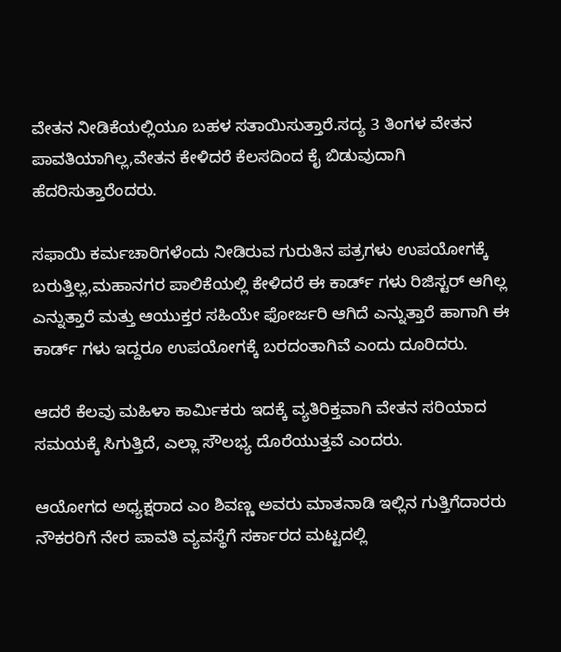ವೇತನ ನೀಡಿಕೆಯಲ್ಲಿಯೂ ಬಹಳ ಸತಾಯಿಸುತ್ತಾರೆ.ಸದ್ಯ 3 ತಿಂಗಳ ವೇತನ ಪಾವತಿಯಾಗಿಲ್ಲ,ವೇತನ ಕೇಳಿದರೆ ಕೆಲಸದಿಂದ ಕೈ ಬಿಡುವುದಾಗಿ ಹೆದರಿಸುತ್ತಾರೆಂದರು.

ಸಫಾಯಿ ಕರ್ಮಚಾರಿಗಳೆಂದು ನೀಡಿರುವ ಗುರುತಿನ ಪತ್ರಗಳು ಉಪಯೋಗಕ್ಕೆ ಬರುತ್ತಿಲ್ಲ,ಮಹಾನಗರ ಪಾಲಿಕೆಯಲ್ಲಿ ಕೇಳಿದರೆ ಈ ಕಾರ್ಡ್ ಗಳು ರಿಜಿಸ್ಟರ್ ಆಗಿಲ್ಲ ಎನ್ನುತ್ತಾರೆ ಮತ್ತು ಆಯುಕ್ತರ ಸಹಿಯೇ ಫೋರ್ಜರಿ ಆಗಿದೆ ಎನ್ನುತ್ತಾರೆ ಹಾಗಾಗಿ ಈ ಕಾರ್ಡ್ ಗಳು ಇದ್ದರೂ ಉಪಯೋಗಕ್ಕೆ ಬರದಂತಾಗಿವೆ ಎಂದು ದೂರಿದರು.

ಆದರೆ ಕೆಲವು ಮಹಿಳಾ ಕಾರ್ಮಿಕರು ಇದಕ್ಕೆ ವ್ಯತಿರಿಕ್ತವಾಗಿ ವೇತನ ಸರಿಯಾದ ಸಮಯಕ್ಕೆ ಸಿಗುತ್ತಿದೆ, ಎಲ್ಲಾ ಸೌಲಭ್ಯ ದೊರೆಯುತ್ತವೆ ಎಂದರು.

ಆಯೋಗದ ಅಧ್ಯಕ್ಷರಾದ ಎಂ ಶಿವಣ್ಣ ಅವರು ಮಾತನಾಡಿ ಇಲ್ಲಿನ ಗುತ್ತಿಗೆದಾರರು ನೌಕರರಿಗೆ ನೇರ ಪಾವತಿ ವ್ಯವಸ್ಥೆಗೆ ಸರ್ಕಾರದ ಮಟ್ಟದಲ್ಲಿ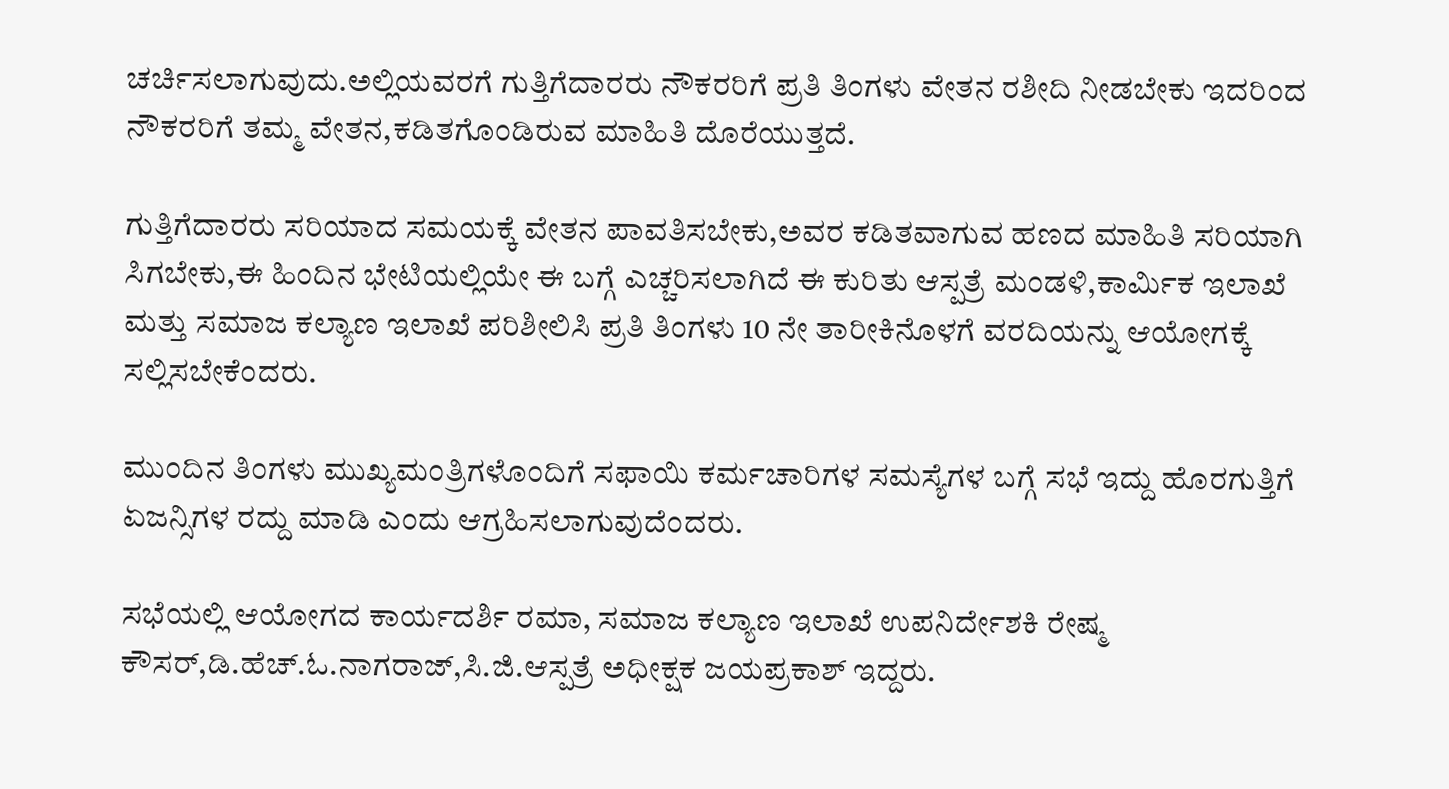ಚರ್ಚಿಸಲಾಗುವುದು.ಅಲ್ಲಿಯವರಗೆ ಗುತ್ತಿಗೆದಾರರು ನೌಕರರಿಗೆ ಪ್ರತಿ ತಿಂಗಳು ವೇತನ ರಶೀದಿ ನೀಡಬೇಕು ಇದರಿಂದ ನೌಕರರಿಗೆ ತಮ್ಮ ವೇತನ,ಕಡಿತಗೊಂಡಿರುವ ಮಾಹಿತಿ ದೊರೆಯುತ್ತದೆ.

ಗುತ್ತಿಗೆದಾರರು ಸರಿಯಾದ ಸಮಯಕ್ಕೆ ವೇತನ ಪಾವತಿಸಬೇಕು,ಅವರ ಕಡಿತವಾಗುವ ಹಣದ ಮಾಹಿತಿ ಸರಿಯಾಗಿ ಸಿಗಬೇಕು,ಈ ಹಿಂದಿನ ಭೇಟಿಯಲ್ಲಿಯೇ ಈ ಬಗ್ಗೆ ಎಚ್ಚರಿಸಲಾಗಿದೆ ಈ ಕುರಿತು ಆಸ್ಪತ್ರೆ ಮಂಡಳಿ,ಕಾರ್ಮಿಕ ಇಲಾಖೆ ಮತ್ತು ಸಮಾಜ ಕಲ್ಯಾಣ ಇಲಾಖೆ ಪರಿಶೀಲಿಸಿ ಪ್ರತಿ ತಿಂಗಳು 10 ನೇ ತಾರೀಕಿನೊಳಗೆ ವರದಿಯನ್ನು ಆಯೋಗಕ್ಕೆ ಸಲ್ಲಿಸಬೇಕೆಂದರು.

ಮುಂದಿನ ತಿಂಗಳು ಮುಖ್ಯಮಂತ್ರಿಗಳೊಂದಿಗೆ ಸಫಾಯಿ ಕರ್ಮಚಾರಿಗಳ ಸಮಸ್ಯೆಗಳ ಬಗ್ಗೆ ಸಭೆ ಇದ್ದು ಹೊರಗುತ್ತಿಗೆ ಏಜನ್ಸಿಗಳ ರದ್ದು ಮಾಡಿ ಎಂದು ಆಗ್ರಹಿಸಲಾಗುವುದೆಂದರು.

ಸಭೆಯಲ್ಲಿ ಆಯೋಗದ ಕಾರ್ಯದರ್ಶಿ ರಮಾ, ಸಮಾಜ ಕಲ್ಯಾಣ ಇಲಾಖೆ ಉಪನಿರ್ದೇಶಕಿ ರೇಷ್ಮ ಕೌಸರ್,ಡಿ.ಹೆಚ್.ಓ.ನಾಗರಾಜ್,ಸಿ.ಜಿ.ಆಸ್ಪತ್ರೆ ಅಧೀಕ್ಷಕ ಜಯಪ್ರಕಾಶ್ ಇದ್ದರು.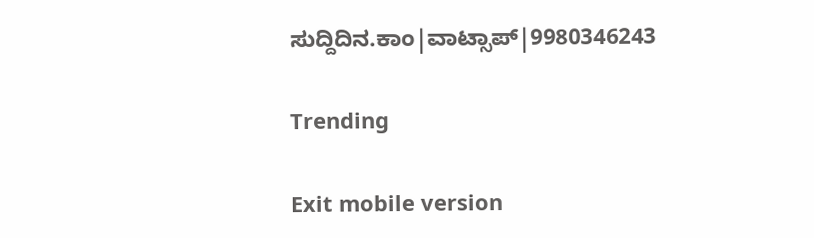ಸುದ್ದಿದಿನ.ಕಾಂ|ವಾಟ್ಸಾಪ್|9980346243

Trending

Exit mobile version